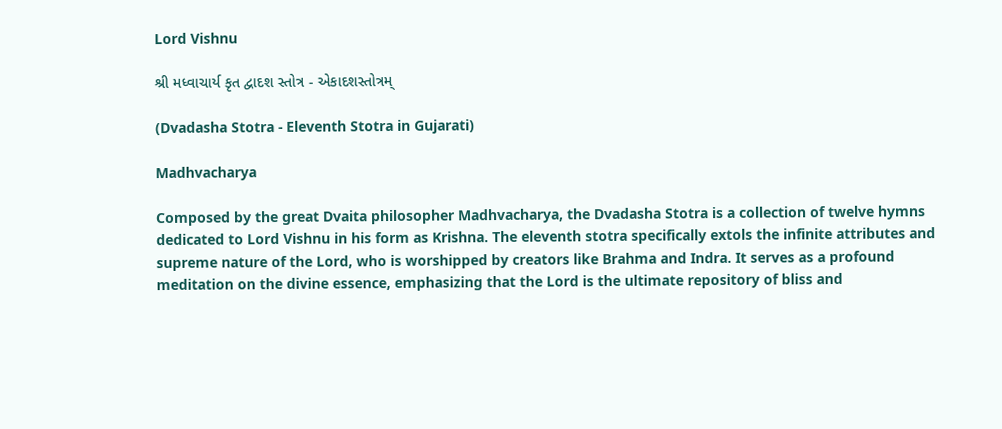Lord Vishnu

શ્રી મધ્વાચાર્ય કૃત દ્વાદશ સ્તોત્ર - એકાદશસ્તોત્રમ્

(Dvadasha Stotra - Eleventh Stotra in Gujarati)

Madhvacharya

Composed by the great Dvaita philosopher Madhvacharya, the Dvadasha Stotra is a collection of twelve hymns dedicated to Lord Vishnu in his form as Krishna. The eleventh stotra specifically extols the infinite attributes and supreme nature of the Lord, who is worshipped by creators like Brahma and Indra. It serves as a profound meditation on the divine essence, emphasizing that the Lord is the ultimate repository of bliss and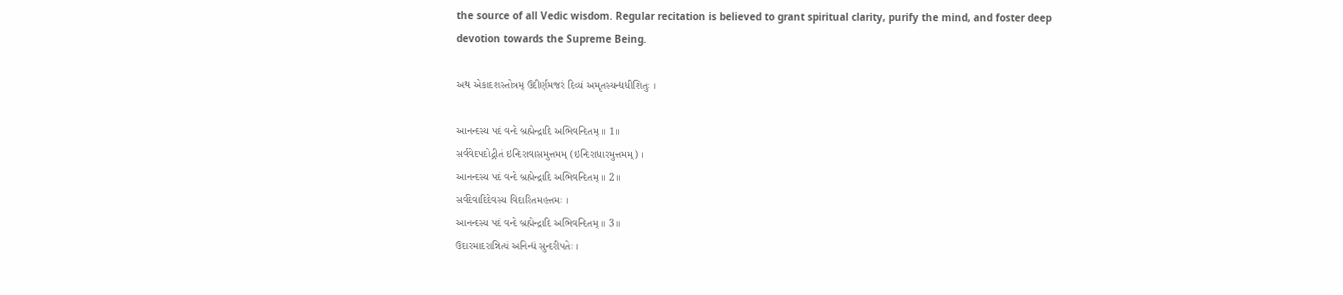the source of all Vedic wisdom. Regular recitation is believed to grant spiritual clarity, purify the mind, and foster deep devotion towards the Supreme Being.

અથ એકાદશસ્તોત્રમ્ ઉદીર્ણમજરં દિવ્યં અમૃતસ્યન્દ્યધીશિતુઃ ।

આનન્દસ્ય પદં વન્દે બ્રહ્મેન્દ્રાદિ અભિવન્દિતમ્ ॥ 1॥
સર્વવેદપદોદ્ગીતં ઇન્દિરાવાસમુત્તમમ્ (ઇન્દિરાધારમુત્તમમ્) ।
આનન્દસ્ય પદં વન્દે બ્રહ્મેન્દ્રાદિ અભિવન્દિતમ્ ॥ 2॥
સર્વદેવાદિદેવસ્ય વિદારિતમહત્તમઃ ।
આનન્દસ્ય પદં વન્દે બ્રહ્મેન્દ્રાદિ અભિવન્દિતમ્ ॥ 3॥
ઉદારમાદરાન્નિત્યં અનિન્દ્યં સુન્દરીપતેઃ ।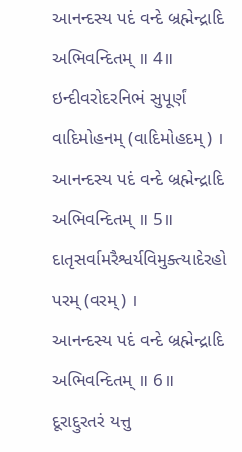આનન્દસ્ય પદં વન્દે બ્રહ્મેન્દ્રાદિ અભિવન્દિતમ્ ॥ 4॥
ઇન્દીવરોદરનિભં સુપૂર્ણં વાદિમોહનમ્ (વાદિમોહદમ્) ।
આનન્દસ્ય પદં વન્દે બ્રહ્મેન્દ્રાદિ અભિવન્દિતમ્ ॥ 5॥
દાતૃસર્વામરૈશ્વર્યવિમુક્ત્યાદેરહો પરમ્ (વરમ્) ।
આનન્દસ્ય પદં વન્દે બ્રહ્મેન્દ્રાદિ અભિવન્દિતમ્ ॥ 6॥
દૂરાદ્દુરતરં યત્તુ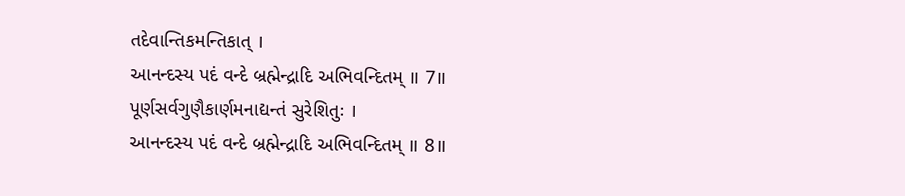તદેવાન્તિકમન્તિકાત્ ।
આનન્દસ્ય પદં વન્દે બ્રહ્મેન્દ્રાદિ અભિવન્દિતમ્ ॥ 7॥
પૂર્ણસર્વગુણૈકાર્ણમનાદ્યન્તં સુરેશિતુઃ ।
આનન્દસ્ય પદં વન્દે બ્રહ્મેન્દ્રાદિ અભિવન્દિતમ્ ॥ 8॥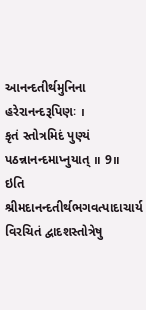આનન્દતીર્થમુનિના હરેરાનન્દરૂપિણઃ ।
કૃતં સ્તોત્રમિદં પુણ્યં પઠન્નાનન્દમાપ્નુયાત્ ॥ 9॥
ઇતિ શ્રીમદાનન્દતીર્થભગવત્પાદાચાર્ય વિરચિતં દ્વાદશસ્તોત્રેષુ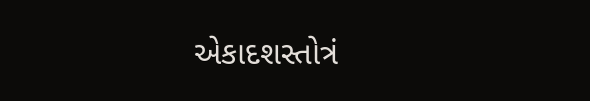એકાદશસ્તોત્રં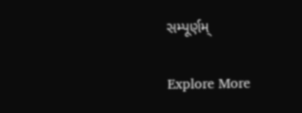સમ્પૂર્ણમ્

Explore More